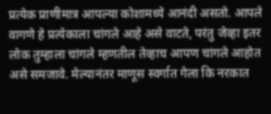प्रत्येक प्राणीमात्र आपल्या कोशामध्ये आनंदी असतो. आपले वागणे हे प्रत्येकाला चांगले आहे असे वाटते, परंतु जेव्हा इतर लोक तुम्हाला चांगले म्हणतील तेव्हाच आपण चांगले आहोत असे समजावे. मेल्यानंतर माणूस स्वर्गात गेला कि नरकात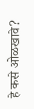हे कसे ओळखावे?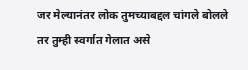जर मेल्यानंतर लोक तुमच्याबद्दल चांगले बोलले तर तुम्ही स्वर्गात गेलात असे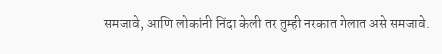समजावे, आणि लोकांनी निंदा केली तर तुम्ही नरकात गेलात असे समजावे.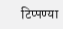टिप्पण्या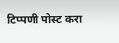टिप्पणी पोस्ट करा